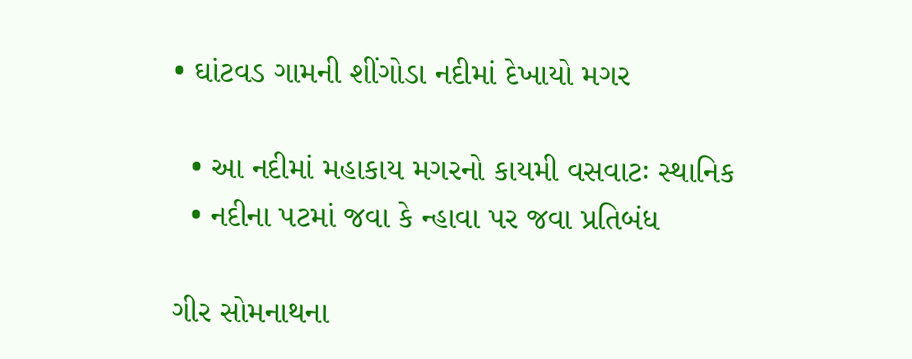• ઘાંટવડ ગામની શીંગોડા નદીમાં દેખાયો મગર

  • આ નદીમાં મહાકાય મગરનો કાયમી વસવાટઃ સ્થાનિક
  • નદીના પટમાં જવા કે ન્હાવા પર જવા પ્રતિબંધ

ગીર સોમનાથના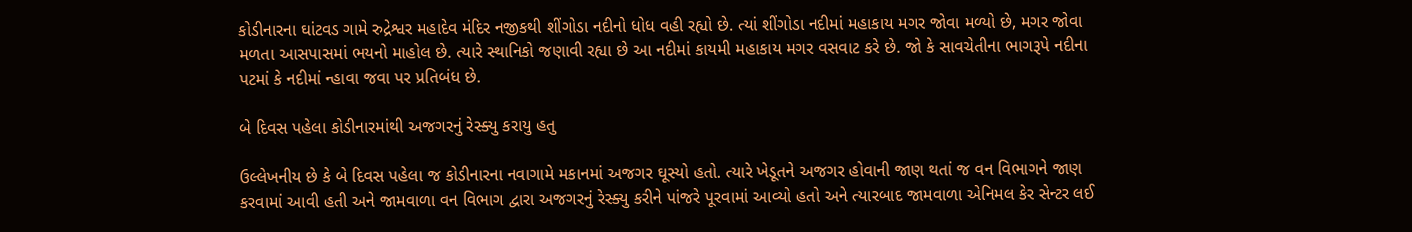કોડીનારના ઘાંટવડ ગામે રુદ્રેશ્વર મહાદેવ મંદિર નજીકથી શીંગોડા નદીનો ધોધ વહી રહ્યો છે. ત્યાં શીંગોડા નદીમાં મહાકાય મગર જોવા મળ્યો છે, મગર જોવા મળતા આસપાસમાં ભયનો માહોલ છે. ત્યારે સ્થાનિકો જણાવી રહ્યા છે આ નદીમાં કાયમી મહાકાય મગર વસવાટ કરે છે. જો કે સાવચેતીના ભાગરૂપે નદીના પટમાં કે નદીમાં ન્હાવા જવા પર પ્રતિબંધ છે.

બે દિવસ પહેલા કોડીનારમાંથી અજગરનું રેસ્ક્યુ કરાયુ હતુ

ઉલ્લેખનીય છે કે બે દિવસ પહેલા જ કોડીનારના નવાગામે મકાનમાં અજગર ઘૂસ્યો હતો. ત્યારે ખેડૂતને અજગર હોવાની જાણ થતાં જ વન વિભાગને જાણ કરવામાં આવી હતી અને જામવાળા વન વિભાગ દ્વારા અજગરનું રેસ્ક્યુ કરીને પાંજરે પૂરવામાં આવ્યો હતો અને ત્યારબાદ જામવાળા એનિમલ કેર સેન્ટર લઈ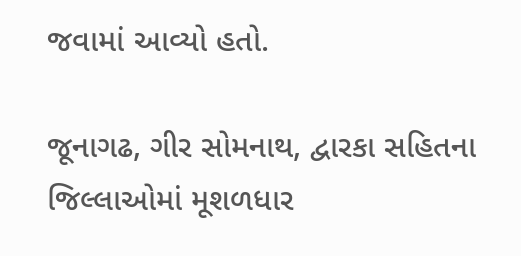જવામાં આવ્યો હતો.

જૂનાગઢ, ગીર સોમનાથ, દ્વારકા સહિતના જિલ્લાઓમાં મૂશળધાર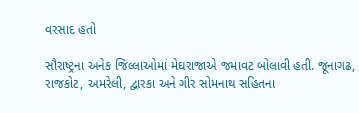વરસાદ હતો

સૌરાષ્ટ્રના અનેક જિલ્લાઓમાં મેઘરાજાએ જમાવટ બોલાવી હતી. જૂનાગઢ, રાજકોટ, અમરેલી, દ્વારકા અને ગીર સોમનાથ સહિતના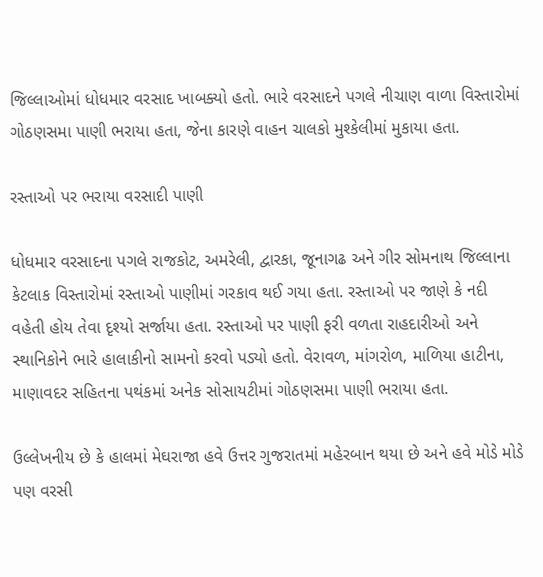જિલ્લાઓમાં ધોધમાર વરસાદ ખાબક્યો હતો. ભારે વરસાદને પગલે નીચાણ વાળા વિસ્તારોમાં ગોઠણસમા પાણી ભરાયા હતા, જેના કારણે વાહન ચાલકો મુશ્કેલીમાં મુકાયા હતા.

રસ્તાઓ પર ભરાયા વરસાદી પાણી

ધોધમાર વરસાદના પગલે રાજકોટ, અમરેલી, દ્વારકા, જૂનાગઢ અને ગીર સોમનાથ જિલ્લાના કેટલાક વિસ્તારોમાં રસ્તાઓ પાણીમાં ગરકાવ થઈ ગયા હતા. રસ્તાઓ પર જાણે કે નદી વહેતી હોય તેવા દૃશ્યો સર્જાયા હતા. રસ્તાઓ પર પાણી ફરી વળતા રાહદારીઓ અને સ્થાનિકોને ભારે હાલાકીનો સામનો કરવો પડ્યો હતો. વેરાવળ, માંગરોળ, માળિયા હાટીના, માણાવદર સહિતના પથંકમાં અનેક સોસાયટીમાં ગોઠણસમા પાણી ભરાયા હતા.

ઉલ્લેખનીય છે કે હાલમાં મેઘરાજા હવે ઉત્તર ગુજરાતમાં મહેરબાન થયા છે અને હવે મોડે મોડે પણ વરસી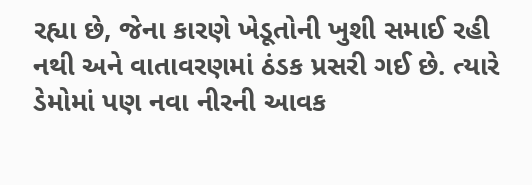રહ્યા છે, જેના કારણે ખેડૂતોની ખુશી સમાઈ રહી નથી અને વાતાવરણમાં ઠંડક પ્રસરી ગઈ છે. ત્યારે ડેમોમાં પણ નવા નીરની આવક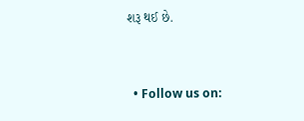શરૂ થઈ છે.


  • Follow us on: